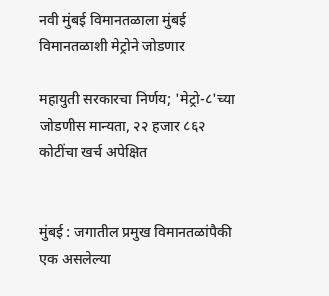नवी मुंबई विमानतळाला मुंबई विमानतळाशी मेट्रोने जोडणार

महायुती सरकारचा निर्णय; 'मेट्रो-८'च्या जोडणीस मान्यता, २२ हजार ८६२ कोटींचा खर्च अपेक्षित


मुंबई : जगातील प्रमुख विमानतळांपैकी एक असलेल्या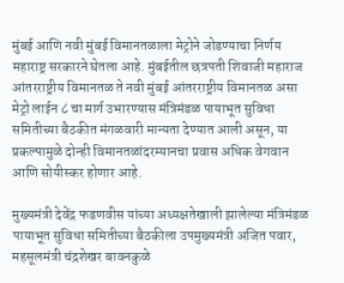मुंबई आणि नवी मुंबई विमानतळाला मेट्रोने जोडण्याचा निर्णय महाराष्ट्र सरकारने घेतला आहे. मुंबईतील छत्रपती शिवाजी महाराज आंतरराष्ट्रीय विमानतळ ते नवी मुंबई आंतरराष्ट्रीय विमानतळ असा मेट्रो लाईन ८ चा मार्ग उभारण्यास मंत्रिमंडळ पायाभूत सुविधा समितीच्या बैठकीत मंगळवारी मान्यता देण्यात आली असून, या प्रकल्पामुळे दोन्ही विमानतळांदरम्यानचा प्रवास अधिक वेगवान आणि सोयीस्कर होणार आहे.

मुख्यमंत्री देवेंद्र फडणवीस यांच्या अध्यक्षतेखाली झालेल्या मंत्रिमंडळ पायाभूत सुविधा समितीच्या बैठकीला उपमुख्यमंत्री अजित पवार, महसूलमंत्री चंद्रशेखर बावनकुळे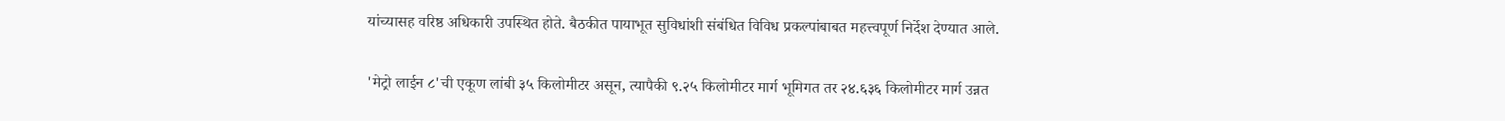यांच्यासह वरिष्ठ अधिकारी उपस्थित होते. बैठकीत पायाभूत सुविधांशी संबंधित विविध प्रकल्पांबाबत महत्त्वपूर्ण निर्देश देण्यात आले.

'मेट्रो लाईन ८'ची एकूण लांबी ३५ किलोमीटर असून, त्यापैकी ९.२५ किलोमीटर मार्ग भूमिगत तर २४.६३६ किलोमीटर मार्ग उन्नत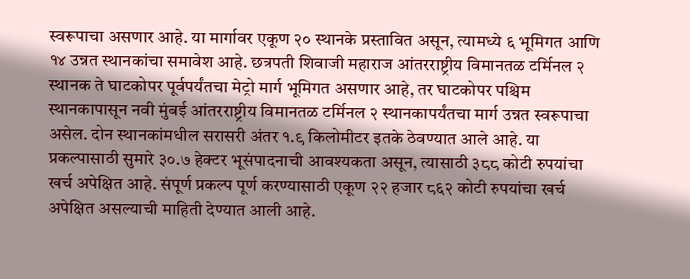स्वरूपाचा असणार आहे. या मार्गावर एकूण २० स्थानके प्रस्तावित असून, त्यामध्ये ६ भूमिगत आणि १४ उन्नत स्थानकांचा समावेश आहे. छत्रपती शिवाजी महाराज आंतरराष्ट्रीय विमानतळ टर्मिनल २ स्थानक ते घाटकोपर पूर्वपर्यंतचा मेट्रो मार्ग भूमिगत असणार आहे, तर घाटकोपर पश्चिम स्थानकापासून नवी मुंबई आंतरराष्ट्रीय विमानतळ टर्मिनल २ स्थानकापर्यंतचा मार्ग उन्नत स्वरूपाचा असेल. दोन स्थानकांमधील सरासरी अंतर १.९ किलोमीटर इतके ठेवण्यात आले आहे. या प्रकल्पासाठी सुमारे ३०.७ हेक्टर भूसंपादनाची आवश्यकता असून, त्यासाठी ३८८ कोटी रुपयांचा खर्च अपेक्षित आहे. संपूर्ण प्रकल्प पूर्ण करण्यासाठी एकूण २२ हजार ८६२ कोटी रुपयांचा खर्च अपेक्षित असल्याची माहिती देण्यात आली आहे.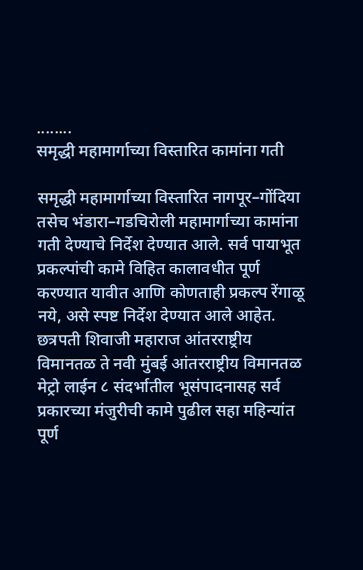........
समृद्धी महामार्गाच्या विस्तारित कामांना गती

समृद्धी महामार्गाच्या विस्तारित नागपूर–गोंदिया तसेच भंडारा–गडचिरोली महामार्गाच्या कामांना गती देण्याचे निर्देश देण्यात आले. सर्व पायाभूत प्रकल्पांची कामे विहित कालावधीत पूर्ण करण्यात यावीत आणि कोणताही प्रकल्प रेंगाळू नये, असे स्पष्ट निर्देश देण्यात आले आहेत. छत्रपती शिवाजी महाराज आंतरराष्ट्रीय विमानतळ ते नवी मुंबई आंतरराष्ट्रीय विमानतळ मेट्रो लाईन ८ संदर्भातील भूसंपादनासह सर्व प्रकारच्या मंजुरीची कामे पुढील सहा महिन्यांत पूर्ण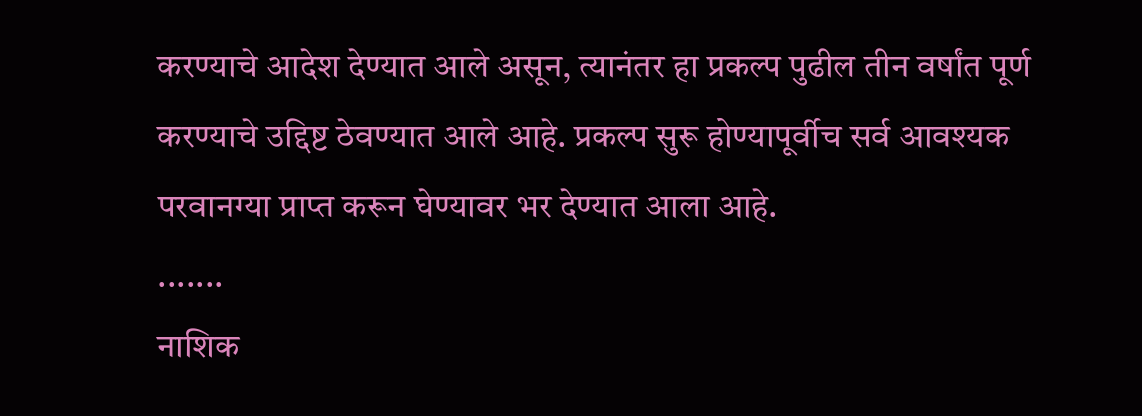करण्याचे आदेश देण्यात आले असून, त्यानंतर हा प्रकल्प पुढील तीन वर्षांत पूर्ण करण्याचे उद्दिष्ट ठेवण्यात आले आहे. प्रकल्प सुरू होण्यापूर्वीच सर्व आवश्यक परवानग्या प्राप्त करून घेण्यावर भर देण्यात आला आहे.
.......
नाशिक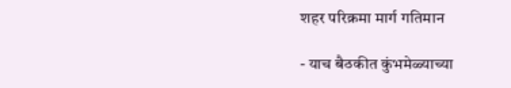शहर परिक्रमा मार्ग गतिमान

- याच बैठकीत कुंभमेळ्याच्या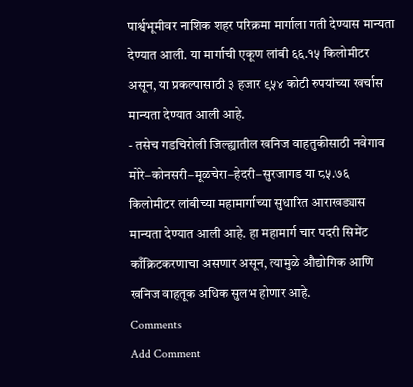पार्श्वभूमीवर नाशिक शहर परिक्रमा मार्गाला गती देण्यास मान्यता देण्यात आली. या मार्गाची एकूण लांबी ६६.१५ किलोमीटर असून, या प्रकल्पासाठी ३ हजार ९५४ कोटी रुपयांच्या खर्चास मान्यता देण्यात आली आहे.
- तसेच गडचिरोली जिल्ह्यातील खनिज वाहतुकीसाठी नवेगाव मोरे–कोनसरी–मूळचेरा–हेदरी–सुरजागड या ८५.७६ किलोमीटर लांबीच्या महामार्गाच्या सुधारित आराखड्यास मान्यता देण्यात आली आहे. हा महामार्ग चार पदरी सिमेंट काँक्रिटकरणाचा असणार असून, त्यामुळे औद्योगिक आणि खनिज वाहतूक अधिक सुलभ होणार आहे.
Comments
Add Comment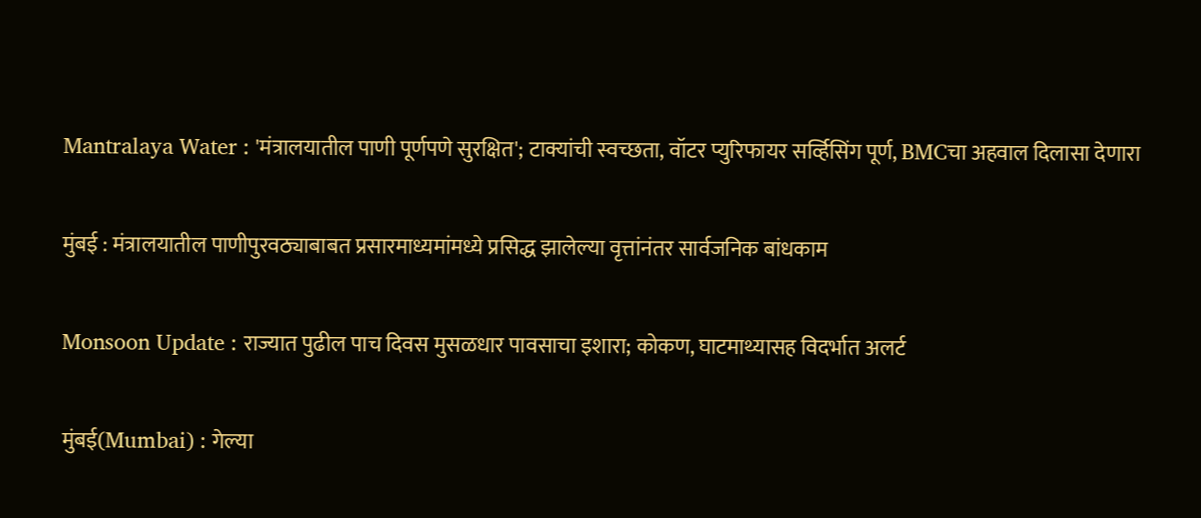Mantralaya Water : 'मंत्रालयातील पाणी पूर्णपणे सुरक्षित'; टाक्यांची स्वच्छता, वॉटर प्युरिफायर सर्व्हिसिंग पूर्ण, BMCचा अहवाल दिलासा देणारा

मुंबई : मंत्रालयातील पाणीपुरवठ्याबाबत प्रसारमाध्यमांमध्ये प्रसिद्ध झालेल्या वृत्तांनंतर सार्वजनिक बांधकाम

Monsoon Update : राज्यात पुढील पाच दिवस मुसळधार पावसाचा इशारा; कोकण, घाटमाथ्यासह विदर्भात अलर्ट

मुंबई(Mumbai) : गेल्या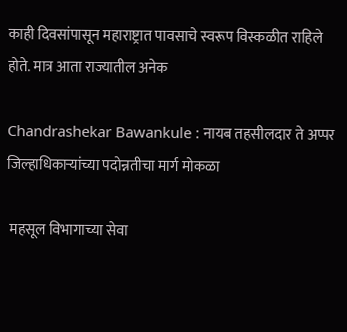काही दिवसांपासून महाराष्ट्रात पावसाचे स्वरूप विस्कळीत राहिले होते. मात्र आता राज्यातील अनेक

Chandrashekar Bawankule : नायब तहसीलदार ते अप्पर जिल्हाधिकाऱ्यांच्या पदोन्नतीचा मार्ग मोकळा

 महसूल विभागाच्या सेवा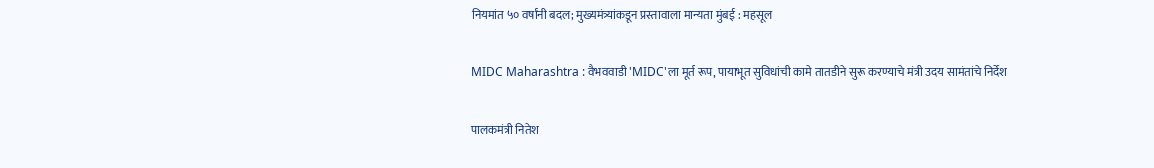नियमांत ५० वर्षांनी बदल; मुख्यमंत्र्यांकडून प्रस्तावाला मान्यता मुंबई : महसूल

MIDC Maharashtra : वैभववाडी 'MIDC'ला मूर्त रूप, पायाभूत सुविधांची कामे तातडीने सुरू करण्याचे मंत्री उदय सामंतांचे निर्देश

पालकमंत्री नितेश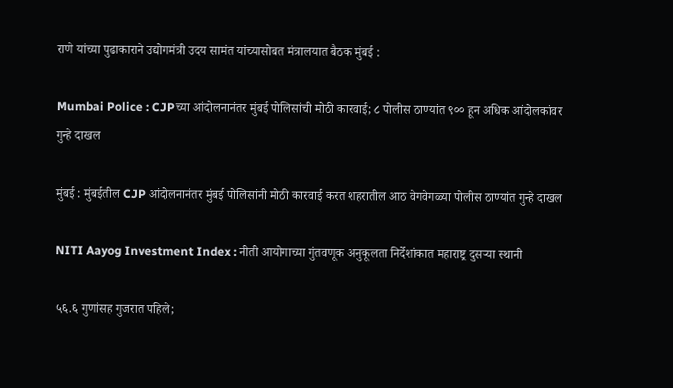राणे यांच्या पुढाकाराने उद्योगमंत्री उदय सामंत यांच्यासोबत मंत्रालयात बैठक मुंबई :

Mumbai Police : CJPच्या आंदोलनानंतर मुंबई पोलिसांची मोठी कारवाई; ८ पोलीस ठाण्यांत ९०० हून अधिक आंदोलकांवर गुन्हे दाखल

मुंबई : मुंबईतील CJP आंदोलनानंतर मुंबई पोलिसांनी मोठी कारवाई करत शहरातील आठ वेगवेगळ्या पोलीस ठाण्यांत गुन्हे दाखल

NITI Aayog Investment Index : नीती आयोगाच्या गुंतवणूक अनुकूलता निर्देशांकात महाराष्ट्र दुसऱ्या स्थानी

५६.६ गुणांसह गुजरात पहिले;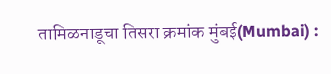तामिळनाडूचा तिसरा क्रमांक मुंबई(Mumbai) :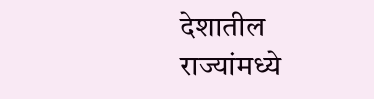देशातील राज्यांमध्ये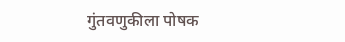गुंतवणुकीला पोषक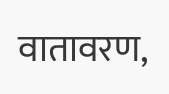वातावरण,